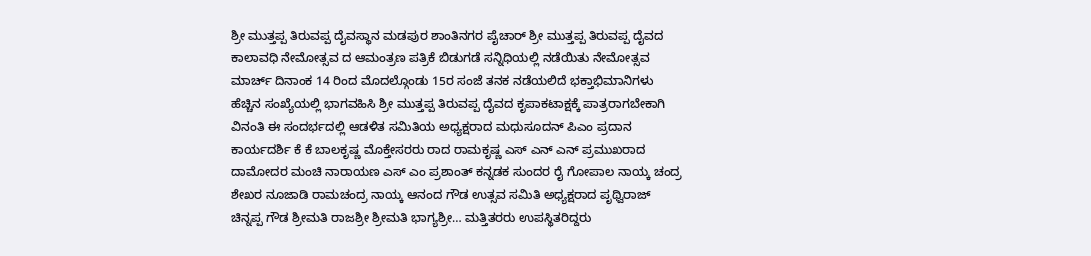ಶ್ರೀ ಮುತ್ತಪ್ಪ ತಿರುವಪ್ಪ ದೈವಸ್ಥಾನ ಮಡಪುರ ಶಾಂತಿನಗರ ಪೈಚಾರ್ ಶ್ರೀ ಮುತ್ತಪ್ಪ ತಿರುವಪ್ಪ ದೈವದ ಕಾಲಾವಧಿ ನೇಮೋತ್ಸವ ದ ಆಮಂತ್ರಣ ಪತ್ರಿಕೆ ಬಿಡುಗಡೆ ಸನ್ನಿಧಿಯಲ್ಲಿ ನಡೆಯಿತು ನೇಮೋತ್ಸವ ಮಾರ್ಚ್ ದಿನಾಂಕ 14 ರಿಂದ ಮೊದಲ್ಗೊಂಡು 15ರ ಸಂಜೆ ತನಕ ನಡೆಯಲಿದೆ ಭಕ್ತಾಭಿಮಾನಿಗಳು ಹೆಚ್ಚಿನ ಸಂಖ್ಯೆಯಲ್ಲಿ ಭಾಗವಹಿಸಿ ಶ್ರೀ ಮುತ್ತಪ್ಪ ತಿರುವಪ್ಪ ದೈವದ ಕೃಪಾಕಟಾಕ್ಷಕ್ಕೆ ಪಾತ್ರರಾಗಬೇಕಾಗಿ ವಿನಂತಿ ಈ ಸಂದರ್ಭದಲ್ಲಿ ಆಡಳಿತ ಸಮಿತಿಯ ಅಧ್ಯಕ್ಷರಾದ ಮಧುಸೂದನ್ ಪಿಎಂ ಪ್ರದಾನ ಕಾರ್ಯದರ್ಶಿ ಕೆ ಕೆ ಬಾಲಕೃಷ್ಣ ಮೊಕ್ತೇಸರರು ರಾದ ರಾಮಕೃಷ್ಣ ಎಸ್ ಎನ್ ಎನ್ ಪ್ರಮುಖರಾದ ದಾಮೋದರ ಮಂಚಿ ನಾರಾಯಣ ಎಸ್ ಎಂ ಪ್ರಶಾಂತ್ ಕನ್ನಡಕ ಸುಂದರ ರೈ ಗೋಪಾಲ ನಾಯ್ಕ ಚಂದ್ರ ಶೇಖರ ನೂಜಾಡಿ ರಾಮಚಂದ್ರ ನಾಯ್ಕ ಆನಂದ ಗೌಡ ಉತ್ಸವ ಸಮಿತಿ ಅಧ್ಯಕ್ಷರಾದ ಪೃಥ್ವಿರಾಜ್ ಚಿನ್ನಪ್ಪ ಗೌಡ ಶ್ರೀಮತಿ ರಾಜಶ್ರೀ ಶ್ರೀಮತಿ ಭಾಗ್ಯಶ್ರೀ… ಮತ್ತಿತರರು ಉಪಸ್ಥಿತರಿದ್ದರು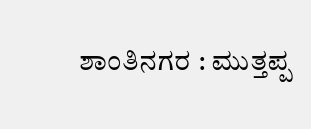ಶಾಂತಿನಗರ : ಮುತ್ತಪ್ಪ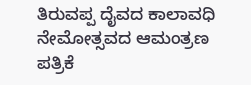ತಿರುವಪ್ಪ ದೈವದ ಕಾಲಾವಧಿ ನೇಮೋತ್ಸವದ ಆಮಂತ್ರಣ ಪತ್ರಿಕೆ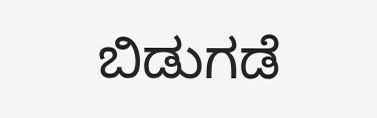ಬಿಡುಗಡೆ